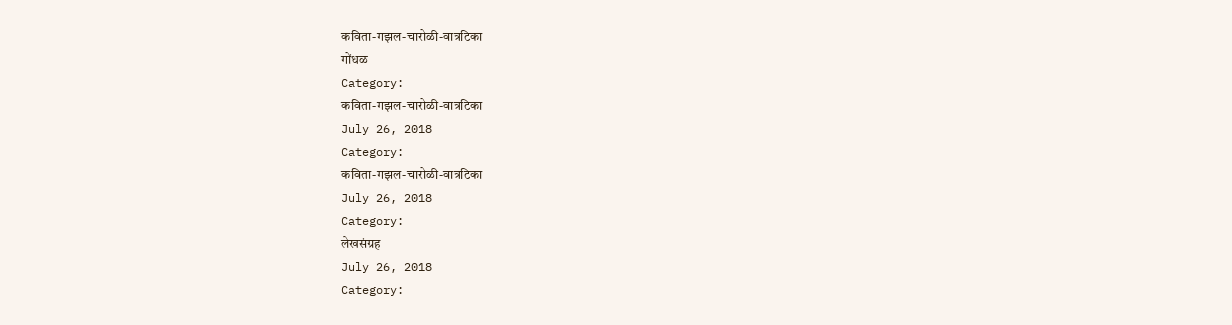कविता-गझल-चारोळी-वात्रटिका
गोंधळ
Category:
कविता-गझल-चारोळी-वात्रटिका
July 26, 2018
Category:
कविता-गझल-चारोळी-वात्रटिका
July 26, 2018
Category:
लेखसंग्रह
July 26, 2018
Category: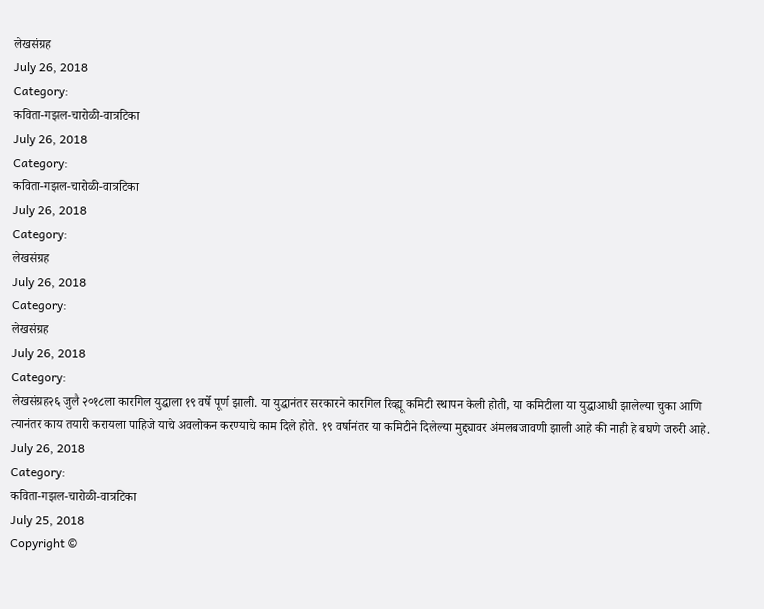लेखसंग्रह
July 26, 2018
Category:
कविता-गझल-चारोळी-वात्रटिका
July 26, 2018
Category:
कविता-गझल-चारोळी-वात्रटिका
July 26, 2018
Category:
लेखसंग्रह
July 26, 2018
Category:
लेखसंग्रह
July 26, 2018
Category:
लेखसंग्रह२६ जुलै २०१८ला कारगिल युद्धाला १९ वर्षे पूर्ण झाली. या युद्धानंतर सरकारने कारगिल रिव्ह्यू कमिटी स्थापन केली होती, या कमिटीला या युद्धाआधी झालेल्या चुका आणि त्यानंतर काय तयारी करायला पाहिजे याचे अवलोकन करण्याचे काम दिले होते. १९ वर्षानंतर या कमिटीने दिलेल्या मुद्द्यावर अंमलबजावणी झाली आहे की नाही हे बघणे जरुरी आहे.
July 26, 2018
Category:
कविता-गझल-चारोळी-वात्रटिका
July 25, 2018
Copyright ©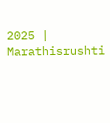2025 | Marathisrushti